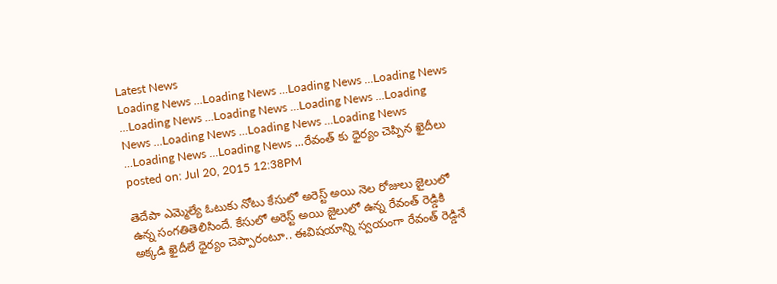Latest News
Loading News ...Loading News ...Loading News ...Loading News ...Loading News ...Loading News ...Loading News ...Loading News ...Loading News ...Loading News ...Loading News ...Loading News ...Loading News ...రేవంత్ కు ధైర్యం చెప్పిన ఖైదీలు
posted on: Jul 20, 2015 12:38PM

తెదేపా ఎమ్మెల్యే ఓటుకు నోటు కేసులో అరెస్ట్ అయి నెల రోజులు జైలులో ఉన్న సంగతితెలిసిందే. కేసులో అరెస్ట్ అయి జైలులో ఉన్న రేవంత్ రెడ్డికి అక్కడి ఖైదీలే ధైర్యం చెప్పారంటూ.. ఈవిషయాన్ని స్వయంగా రేవంత్ రెడ్డినే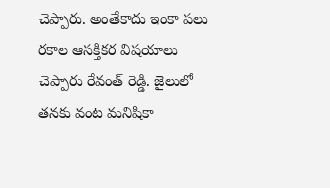చెప్పారు. అంతేకాదు ఇంకా పలు రకాల ఆసక్తికర విషయాలు చెప్పారు రేవంత్ రెడ్డి. జైలులో తనకు వంట మనిషికా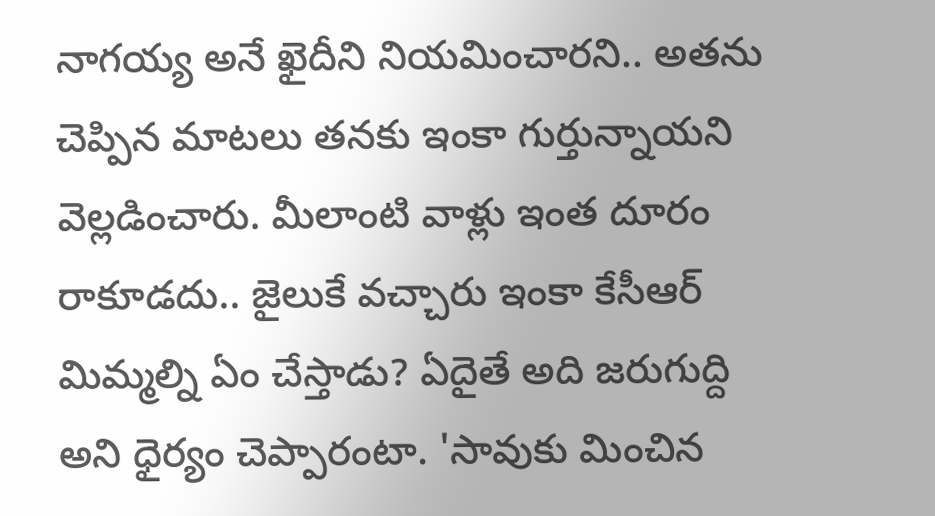నాగయ్య అనే ఖైదీని నియమించారని.. అతను చెప్పిన మాటలు తనకు ఇంకా గుర్తున్నాయని వెల్లడించారు. మీలాంటి వాళ్లు ఇంత దూరం రాకూడదు.. జైలుకే వచ్చారు ఇంకా కేసీఆర్ మిమ్మల్ని ఏం చేస్తాడు? ఏదైతే అది జరుగుద్ది అని ధైర్యం చెప్పారంటా. 'సావుకు మించిన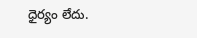ధైర్యం లేదు.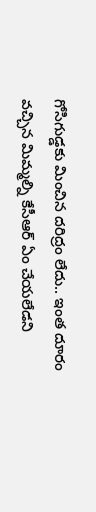గోసిగుడ్డకు మించిన దరిద్రం లేదు.. ఇంత దూరం వచ్చిన మిమ్మల్ని కేసీఆర్ ఏం చేయలేడని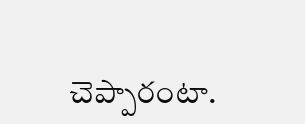చెప్పారంటా.